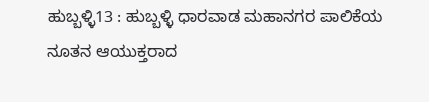ಹುಬ್ಬಳ್ಳಿ13 : ಹುಬ್ಬಳ್ಳಿ ಧಾರವಾಡ ಮಹಾನಗರ ಪಾಲಿಕೆಯ ನೂತನ ಆಯುಕ್ತರಾದ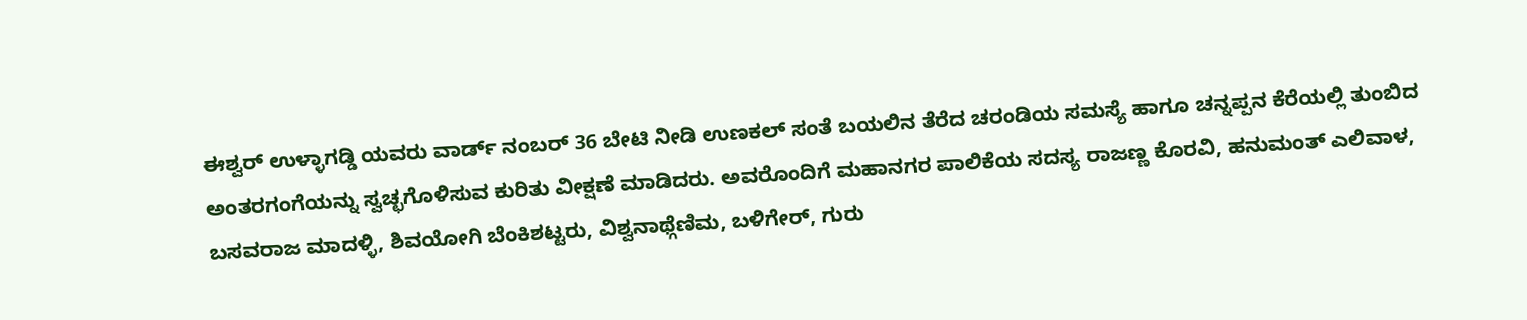ಈಶ್ವರ್ ಉಳ್ಳಾಗಡ್ಡಿ ಯವರು ವಾರ್ಡ್ ನಂಬರ್ 36 ಬೇಟಿ ನೀಡಿ ಉಣಕಲ್ ಸಂತೆ ಬಯಲಿನ ತೆರೆದ ಚರಂಡಿಯ ಸಮಸ್ಯೆ ಹಾಗೂ ಚನ್ನಪ್ಪನ ಕೆರೆಯಲ್ಲಿ ತುಂಬಿದ ಅಂತರಗಂಗೆಯನ್ನು ಸ್ವಚ್ಛಗೊಳಿಸುವ ಕುರಿತು ವೀಕ್ಷಣೆ ಮಾಡಿದರು. ಅವರೊಂದಿಗೆ ಮಹಾನಗರ ಪಾಲಿಕೆಯ ಸದಸ್ಯ ರಾಜಣ್ಣ ಕೊರವಿ, ಹನುಮಂತ್ ಎಲಿವಾಳ, ಬಸವರಾಜ ಮಾದಳ್ಳಿ, ಶಿವಯೋಗಿ ಬೆಂಕಿಶಟ್ಟರು, ವಿಶ್ವನಾಥ್ಗೆಣಿಮ, ಬಳಿಗೇರ್, ಗುರು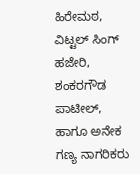ಹಿರೇಮಠ, ವಿಟ್ಟಲ್ ಸಿಂಗ್ ಹಜೇರಿ, ಶಂಕರಗೌಡ ಪಾಟೀಲ್, ಹಾಗೂ ಅನೇಕ ಗಣ್ಯ ನಾಗರಿಕರು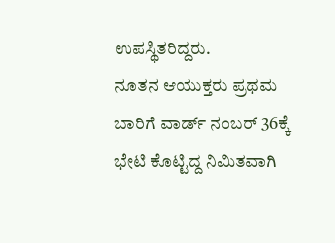ಉಪಸ್ಥಿತರಿದ್ದರು.
ನೂತನ ಆಯುಕ್ತರು ಪ್ರಥಮ ಬಾರಿಗೆ ವಾರ್ಡ್ ನಂಬರ್ 36ಕ್ಕೆ ಭೇಟಿ ಕೊಟ್ಟಿದ್ದ ನಿಮಿತವಾಗಿ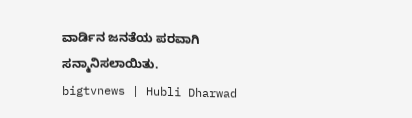ವಾರ್ಡಿನ ಜನತೆಯ ಪರವಾಗಿ ಸನ್ಮಾನಿಸಲಾಯಿತು.
bigtvnews | Hubli Dharwad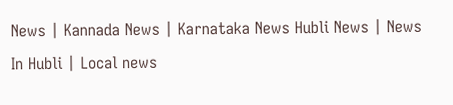News | Kannada News | Karnataka News Hubli News | News In Hubli | Local news